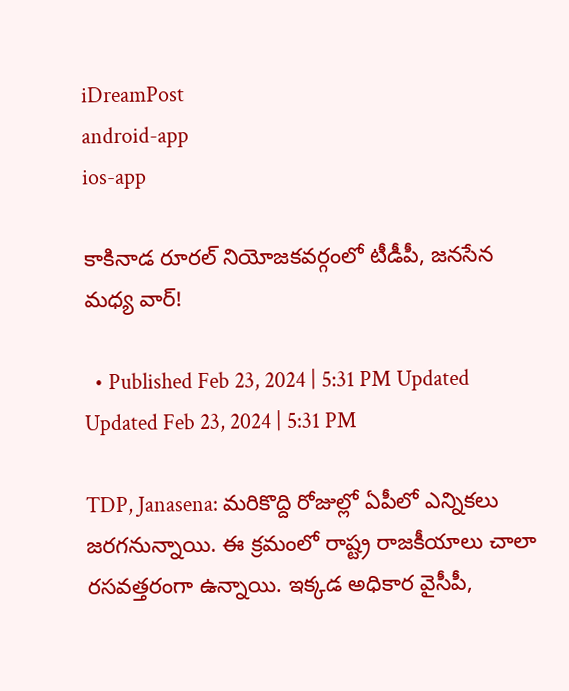iDreamPost
android-app
ios-app

కాకినాడ రూరల్ నియోజకవర్గంలో టీడీపీ, జనసేన మధ్య వార్!

  • Published Feb 23, 2024 | 5:31 PM Updated Updated Feb 23, 2024 | 5:31 PM

TDP, Janasena: మరికొద్ది రోజుల్లో ఏపీలో ఎన్నికలు జరగనున్నాయి. ఈ క్రమంలో రాష్ట్ర రాజకీయాలు చాలా రసవత్తరంగా ఉన్నాయి. ఇక్కడ అధికార వైసీపీ,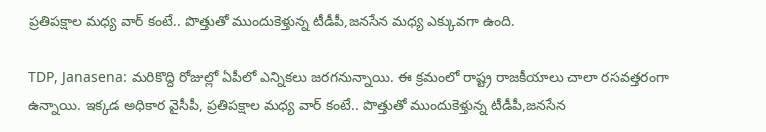ప్రతిపక్షాల మధ్య వార్ కంటే.. పొత్తుతో ముందుకెళ్తున్న టీడీపీ,జనసేన మధ్య ఎక్కువగా ఉంది.

TDP, Janasena: మరికొద్ది రోజుల్లో ఏపీలో ఎన్నికలు జరగనున్నాయి. ఈ క్రమంలో రాష్ట్ర రాజకీయాలు చాలా రసవత్తరంగా ఉన్నాయి. ఇక్కడ అధికార వైసీపీ, ప్రతిపక్షాల మధ్య వార్ కంటే.. పొత్తుతో ముందుకెళ్తున్న టీడీపీ,జనసేన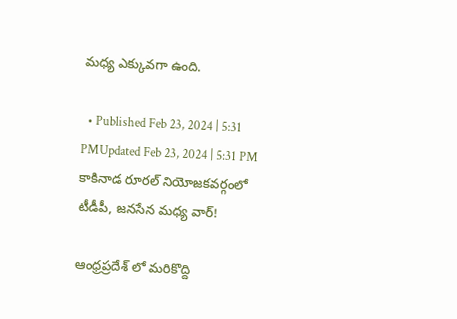మధ్య ఎక్కువగా ఉంది.

  • Published Feb 23, 2024 | 5:31 PMUpdated Feb 23, 2024 | 5:31 PM
కాకినాడ రూరల్ నియోజకవర్గంలో టీడీపీ, జనసేన మధ్య వార్!

ఆంధ్రప్రదేశ్ లో మరికొద్ది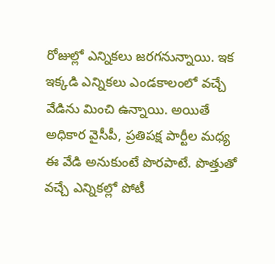రోజుల్లో ఎన్నికలు జరగనున్నాయి. ఇక ఇక్కడి ఎన్నికలు ఎండకాలంలో వచ్చే వేడిను మించి ఉన్నాయి. అయితే అధికార వైసీపీ, ప్రతిపక్ష పార్టీల మధ్య ఈ వేడి అనుకుంటే పొరపాటే. పొత్తుతో వచ్చే ఎన్నికల్లో పోటీ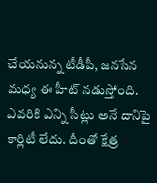చేయనున్న టీడీపీ, జనసేన మధ్య ఈ హీట్ నడుస్తోంది. ఎవరికి ఎన్ని సీట్లు అనే దానిపై కార్లిటీ లేదు. దీంతో క్షేత్ర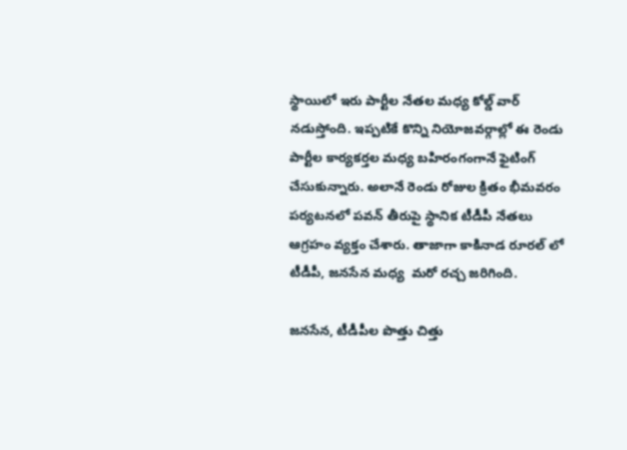స్థాయిలో ఇరు పార్టీల నేతల మధ్య కోల్డ్ వార్ నడుస్తోంది. ఇప్పటికే కొన్ని నియోజవర్గాల్లో ఈ రెండు పార్టీల కార్యకర్తల మధ్య బహిరంగంగానే ఫైటింగ్ చేసుకున్నారు. అలానే రెండు రోజుల క్రితం భీమవరం పర్యటనలో పవన్ తీరుపై స్థానిక టీడీపీ నేతలు ఆగ్రహం వ్యక్తం చేశారు. తాజాగా కాకినాడ రూరల్ లో టీడీపీ, జనసేన మధ్య  మరో రచ్చ జరిగింది.

జనసేన, టీడీపీల పొత్తు చిత్తు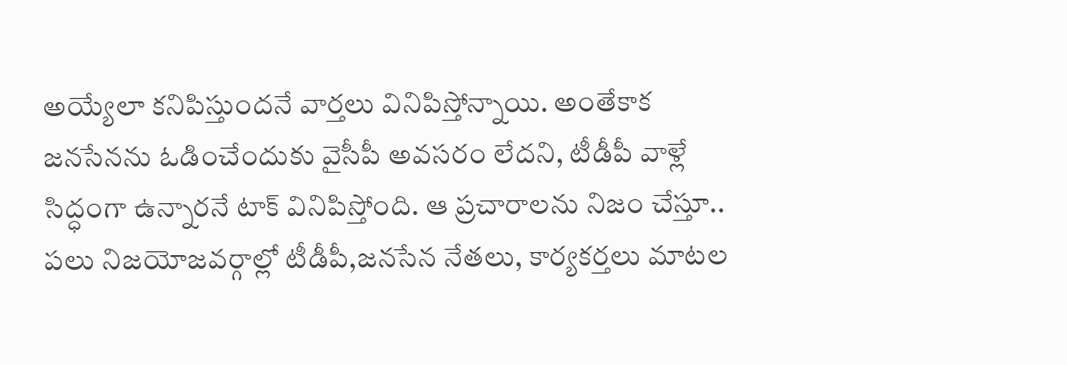అయ్యేలా కనిపిస్తుందనే వార్తలు వినిపిస్తోన్నాయి. అంతేకాక జనసేనను ఓడించేందుకు వైసీపీ అవసరం లేదని, టీడీపీ వాళ్లే సిద్ధంగా ఉన్నారనే టాక్ వినిపిస్తోంది. ఆ ప్రచారాలను నిజం చేస్తూ.. పలు నిజయోజవర్గాల్లో టీడీపీ,జనసేన నేతలు, కార్యకర్తలు మాటల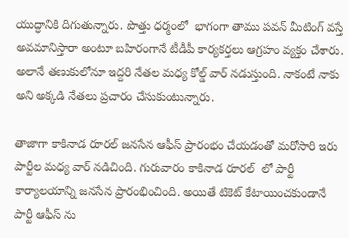యుద్ధానికి దిగుతున్నారు. పొత్తు ధర్మంలో  భాగంగా తాము పవన్ మీటింగ్ వస్తే అవమానిస్తారా అంటూ బహిరంగానే టీడీపీ కార్యకర్తలు ఆగ్రహం వ్యక్తం చేశారు. అలానే తణుకులోనూ ఇద్దరి నేతల మధ్య కోల్డ్ వార్ నడుస్తుంది. నాకంటే నాకు అని అక్కడి నేతలు ప్రచారం చేసుకుంటున్నారు.

తాజాగా కాకినాడ రూరల్ జనసేన ఆఫీస్ ప్రారంభం చేయడంతో మరోసారి ఇరు పార్టీల మధ్య వార్ నడిచింది. గురువారం కాకినాడ రూరల్  లో పార్టీ కార్యాలయాన్ని జనసేన ప్రారంభించింది. అయితే టికెట్ కేటాయించకుండానే పార్టీ ఆఫీస్ ను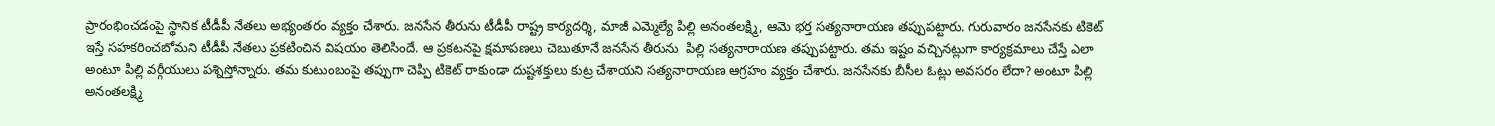ప్రారంభించడంపై స్థానిక టీడీపీ నేతలు అభ్యంతరం వ్యక్తం చేశారు. జనసేన తీరును టీడీపీ రాష్ట్ర కార్యదర్శి, మాజీ ఎమ్మెల్యే పిల్లి అనంతలక్ష్మి, ఆమె భర్త సత్యనారాయణ తప్పుపట్టారు. గురువారం జనసేనకు టికెట్ ఇస్తే సహకరించబోమని టీడీపీ నేతలు ప్రకటించిన విషయం తెలిసిందే. ఆ ప్రకటనపై క్షమాపణలు చెబుతూనే జనసేన తీరును  పిల్లి సత్యనారాయణ తప్పుపట్టారు. తమ ఇష్టం వచ్చినట్లుగా కార్యక్రమాలు చేస్తే ఎలా అంటూ పిల్లి వర్గీయులు పశ్నిస్తోన్నారు. తమ కుటుంబంపై తప్పుగా చెప్పి టికెట్ రాకుండా దుష్టశక్తులు కుట్ర చేశాయని సత్యనారాయణ ఆగ్రహం వ్యక్తం చేశారు. జనసేనకు బీసీల ఓట్లు అవసరం లేదా? అంటూ పిల్లి అనంతలక్ష్మి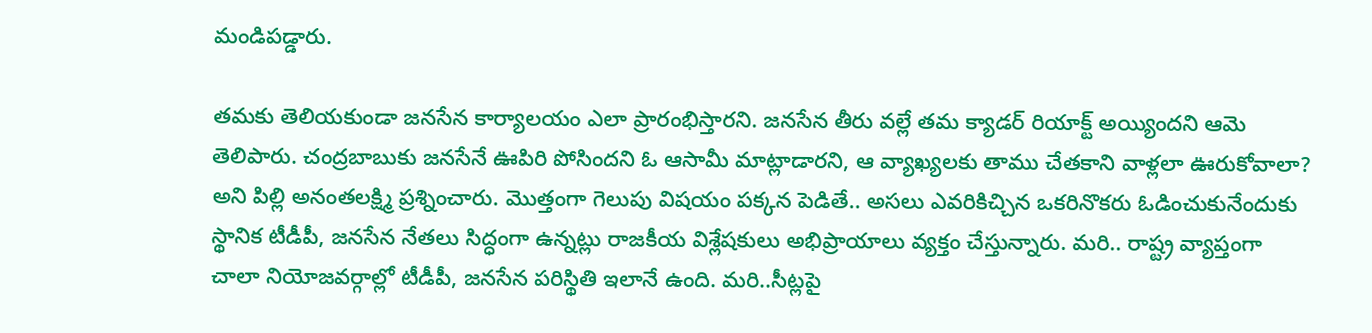మండిపడ్డారు.

తమకు తెలియకుండా జనసేన కార్యాలయం ఎలా ప్రారంభిస్తారని. జనసేన తీరు వల్లే తమ క్యాడర్‌ రియాక్ట్‌ అయ్యిందని ఆమె తెలిపారు. చంద్రబాబుకు జనసేనే ఊపిరి పోసిందని ఓ ఆసామీ మాట్లాడారని, ఆ వ్యాఖ్యలకు తాము చేతకాని వాళ్లలా ఊరుకోవాలా? అని పిల్లి అనంతలక్ష్మి ప్రశ్నించారు. మొత్తంగా గెలుపు విషయం పక్కన పెడితే.. అసలు ఎవరికిచ్చిన ఒకరినొకరు ఓడించుకునేందుకు స్థానిక టీడీపీ, జనసేన నేతలు సిద్ధంగా ఉన్నట్లు రాజకీయ విశ్లేషకులు అభిప్రాయాలు వ్యక్తం చేస్తున్నారు. మరి.. రాష్ట్ర వ్యాప్తంగా చాలా నియోజవర్గాల్లో టీడీపీ, జనసేన పరిస్థితి ఇలానే ఉంది. మరి..సీట్లపై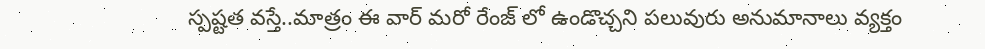స్పష్టత వస్తే..మాత్రం ఈ వార్ మరో రేంజ్ లో ఉండొచ్చని పలువురు అనుమానాలు వ్యక్తం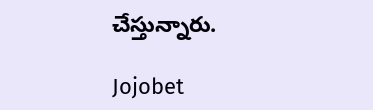చేస్తున్నారు.

Jojobet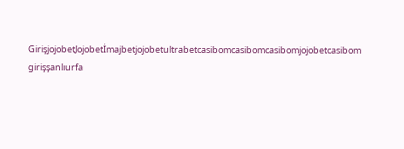GirişjojobetJojobetİmajbetjojobetultrabetcasibomcasibomcasibomjojobetcasibom girişşanlıurfa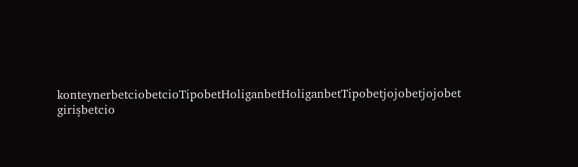konteynerbetciobetcioTipobetHoliganbetHoliganbetTipobetjojobetjojobet girişbetcio